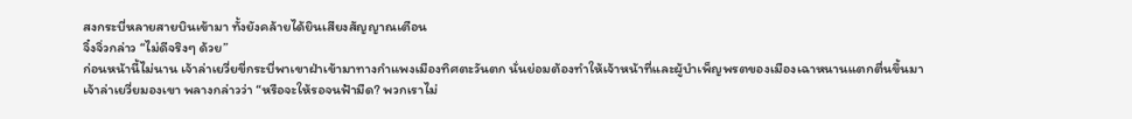สงกระบี่หลายสายบินเข้ามา ทั้งยังคล้ายได้ยินเสียงสัญญาณเตือน
จิ๋งจิ่วกล่าว “ไม่ดีจริงๆ ด้วย”
ก่อนหน้านี้ไม่นาน เจ้าล่าเยวี่ยขี่กระบี่พาเขาฝ่าเข้ามาทางกำแพงเมืองทิศตะวันตก นั่นย่อมต้องทำให้เจ้าหน้าที่และผู้บำเพ็ญพรตของเมืองเฉาหนานแตกตื่นขึ้นมา
เจ้าล่าเยวี่ยมองเขา พลางกล่าวว่า “หรือจะให้รอจนฟ้ามืด? พวกเราไม่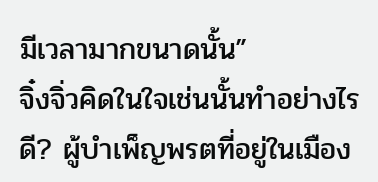มีเวลามากขนาดนั้น”
จิ๋งจิ่วคิดในใจเช่นนั้นทำอย่างไรดี? ผู้บำเพ็ญพรตที่อยู่ในเมือง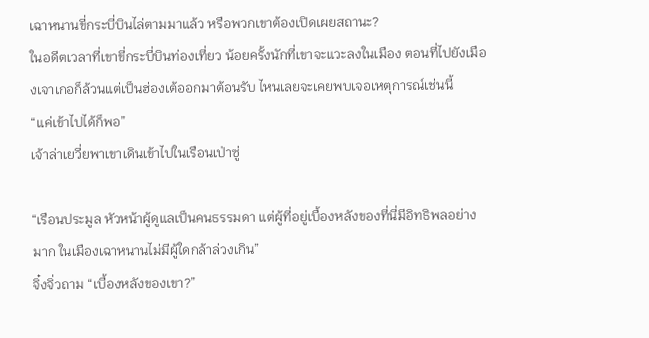เฉาหนานขี่กระบี่บินไล่ตามมาแล้ว หรือพวกเขาต้องเปิดเผยสถานะ?
ในอดีตเวลาที่เขาขี่กระบี่บินท่องเที่ยว น้อยครั้งนักที่เขาจะแวะลงในเมือง ตอนที่ไปยังเมืองเจาเกอก็ล้วนแต่เป็นฮ่องเต้ออกมาต้อนรับ ไหนเลยจะเคยพบเจอเหตุการณ์เช่นนี้
“แค่เข้าไปได้ก็พอ”
เจ้าล่าเยวี่ยพาเขาเดินเข้าไปในเรือนเป่าซู่

“เรือนประมูล หัวหน้าผู้ดูแลเป็นคนธรรมดา แต่ผู้ที่อยู่เบื้องหลังของที่นี่มีอิทธิพลอย่างมาก ในเมืองเฉาหนานไม่มีผู้ใดกล้าล่วงเกิน”
จิ๋งจิ่วถาม “เบื้องหลังของเขา?”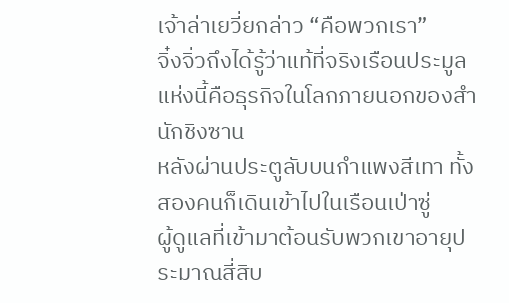เจ้าล่าเยวี่ยกล่าว “คือพวกเรา”
จิ๋งจิ่วถึงได้รู้ว่าแท้ที่จริงเรือนประมูลแห่งนี้คือธุรกิจในโลกภายนอกของสำนักชิงซาน
หลังผ่านประตูลับบนกำแพงสีเทา ทั้งสองคนก็เดินเข้าไปในเรือนเป่าซู่
ผู้ดูแลที่เข้ามาต้อนรับพวกเขาอายุประมาณสี่สิบ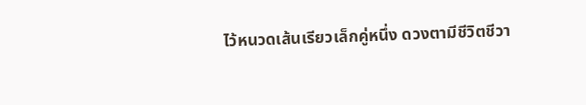ไว้หนวดเส้นเรียวเล็กคู่หนึ่ง ดวงตามีชีวิตชีวา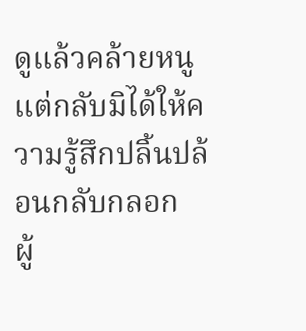ดูแล้วคล้ายหนู แต่กลับมิได้ให้ความรู้สึกปลิ้นปล้อนกลับกลอก
ผู้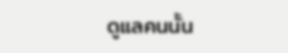ดูแลคนนั้น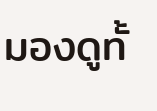มองดูทั้